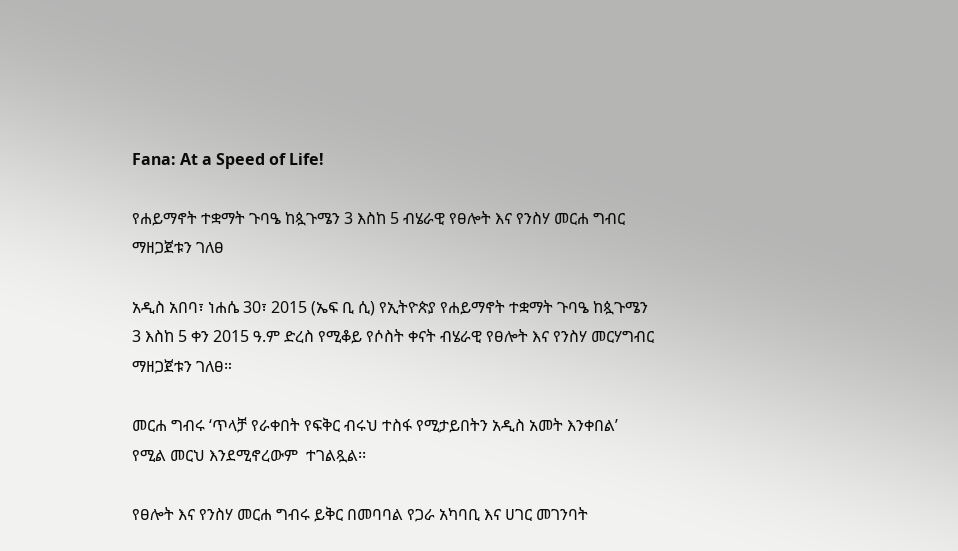Fana: At a Speed of Life!

የሐይማኖት ተቋማት ጉባዔ ከጷጉሜን 3 እስከ 5 ብሄራዊ የፀሎት እና የንስሃ መርሐ ግብር ማዘጋጀቱን ገለፀ

አዲስ አበባ፣ ነሐሴ 30፣ 2015 (ኤፍ ቢ ሲ) የኢትዮጵያ የሐይማኖት ተቋማት ጉባዔ ከጷጉሜን 3 እስከ 5 ቀን 2015 ዓ.ም ድረስ የሚቆይ የሶስት ቀናት ብሄራዊ የፀሎት እና የንስሃ መርሃግብር ማዘጋጀቱን ገለፀ።

መርሐ ግብሩ ‘ጥላቻ የራቀበት የፍቅር ብሩህ ተስፋ የሚታይበትን አዲስ አመት እንቀበል’ የሚል መርህ እንደሚኖረውም  ተገልጿል፡፡

የፀሎት እና የንስሃ መርሐ ግብሩ ይቅር በመባባል የጋራ አካባቢ እና ሀገር መገንባት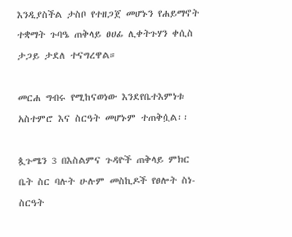እንዲያስችል ታስቦ የተዘጋጀ መሆኑን የሐይማኖት ተቋማት ጉባዔ ጠቅላይ ፀሀፊ ሊቀትጉሃን ቀሲስ ታጋይ ታደለ ተናግረዋል።

መርሐ ግብሩ የሚከናወነው እንደየቤተእምነቱ አስተምሮ እና ስርዓት መሆኑም ተጠቅሷል፡፡

ጷጉሜን 3 በእስልምና ጉዳዮች ጠቅላይ ምክር ቤት ስር ባሉት ሁሉም መስኪዶች የፀሎት ስነ-ስርዓት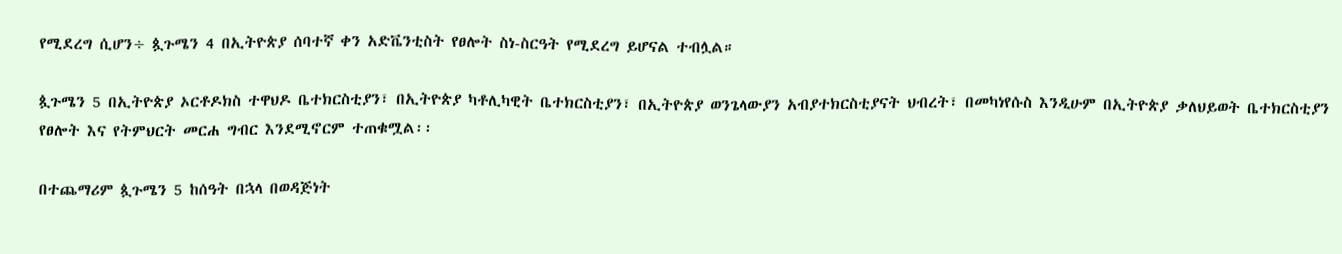የሚደረግ ሲሆን÷ ጷጉሜን 4 በኢትዮጵያ ሰባተኛ ቀን አድቬንቲስት የፀሎት ስነ-ስርዓት የሚደረግ ይሆናል ተብሏል።

ጷጉሜን 5 በኢትዮጵያ ኦርቶዶክስ ተዋህዶ ቤተክርስቲያን፣ በኢትዮጵያ ካቶሊካዊት ቤተክርስቲያን፣ በኢትዮጵያ ወንጌላውያን አብያተክርስቲያናት ህብረት፣ በመካነየሱስ እንዲሁም በኢትዮጵያ ቃለህይወት ቤተክርስቲያን የፀሎት እና የትምህርት መርሐ ግብር እንደሚኖርም ተጠቁሟል፡፡

በተጨማሪም ጷጉሜን 5 ከሰዓት በኋላ በወዳጅነት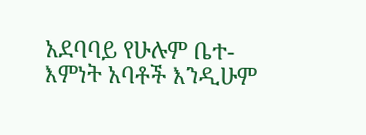አደባባይ የሁሉም ቤተ-እምነት አባቶች እንዲሁም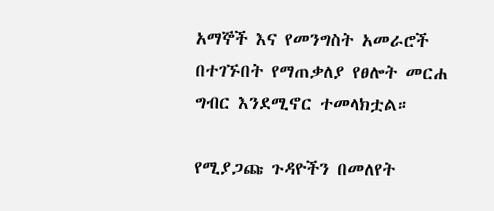አማኞች እና የመንግስት አመራሮች በተገኙበት የማጠቃለያ የፀሎት መርሐ ግብር እንደሚኖር ተመላክቷል።

የሚያጋጩ ጉዳዮችን በመለየት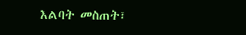እልባት መስጠት፣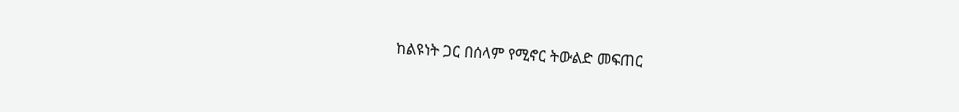ከልዩነት ጋር በሰላም የሚኖር ትውልድ መፍጠር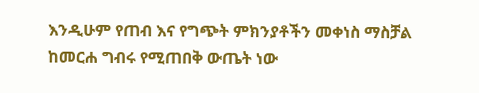እንዲሁም የጠብ እና የግጭት ምክንያቶችን መቀነስ ማስቻል ከመርሐ ግብሩ የሚጠበቅ ውጤት ነው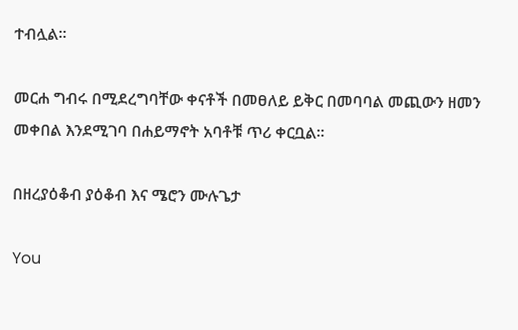ተብሏል።

መርሐ ግብሩ በሚደረግባቸው ቀናቶች በመፀለይ ይቅር በመባባል መጪውን ዘመን መቀበል እንደሚገባ በሐይማኖት አባቶቹ ጥሪ ቀርቧል።

በዘረያዕቆብ ያዕቆብ እና ሜሮን ሙሉጌታ

You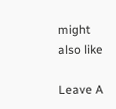might also like

Leave A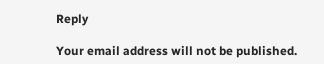Reply

Your email address will not be published.